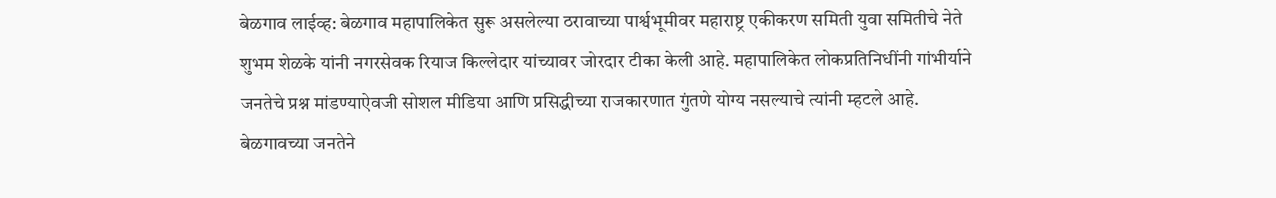बेळगाव लाईव्ह: बेळगाव महापालिकेत सुरू असलेल्या ठरावाच्या पार्श्वभूमीवर महाराष्ट्र एकीकरण समिती युवा समितीचे नेते शुभम शेळके यांनी नगरसेवक रियाज किल्लेदार यांच्यावर जोरदार टीका केली आहे. महापालिकेत लोकप्रतिनिधींनी गांभीर्याने जनतेचे प्रश्न मांडण्याऐवजी सोशल मीडिया आणि प्रसिद्धीच्या राजकारणात गुंतणे योग्य नसल्याचे त्यांनी म्हटले आहे.
बेळगावच्या जनतेने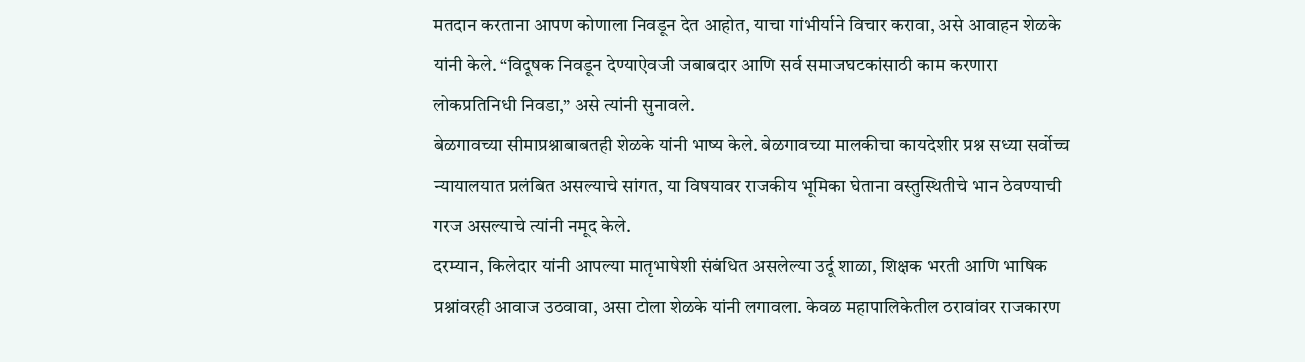मतदान करताना आपण कोणाला निवडून देत आहोत, याचा गांभीर्याने विचार करावा, असे आवाहन शेळके यांनी केले. “विदूषक निवडून देण्याऐवजी जबाबदार आणि सर्व समाजघटकांसाठी काम करणारा लोकप्रतिनिधी निवडा,” असे त्यांनी सुनावले.
बेळगावच्या सीमाप्रश्नाबाबतही शेळके यांनी भाष्य केले. बेळगावच्या मालकीचा कायदेशीर प्रश्न सध्या सर्वोच्च न्यायालयात प्रलंबित असल्याचे सांगत, या विषयावर राजकीय भूमिका घेताना वस्तुस्थितीचे भान ठेवण्याची गरज असल्याचे त्यांनी नमूद केले.
दरम्यान, किलेदार यांनी आपल्या मातृभाषेशी संबंधित असलेल्या उर्दू शाळा, शिक्षक भरती आणि भाषिक प्रश्नांवरही आवाज उठवावा, असा टोला शेळके यांनी लगावला. केवळ महापालिकेतील ठरावांवर राजकारण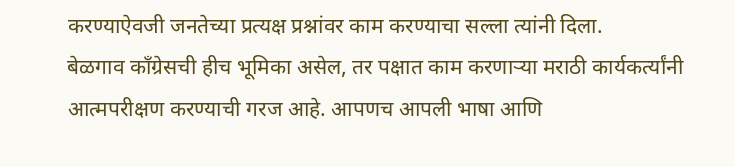करण्याऐवजी जनतेच्या प्रत्यक्ष प्रश्नांवर काम करण्याचा सल्ला त्यांनी दिला.
बेळगाव काँग्रेसची हीच भूमिका असेल, तर पक्षात काम करणाऱ्या मराठी कार्यकर्त्यांनी आत्मपरीक्षण करण्याची गरज आहे. आपणच आपली भाषा आणि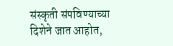संस्कृती संपविण्याच्या दिशेने जात आहोत,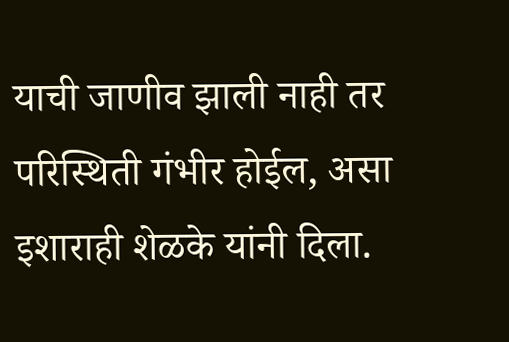याची जाणीव झाली नाही तर परिस्थिती गंभीर होईल, असा इशाराही शेळके यांनी दिला.